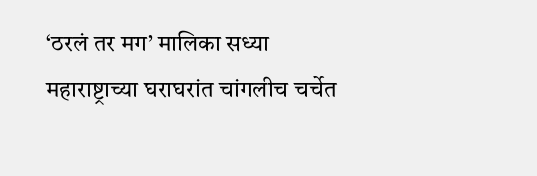‘ठरलं तर मग’ मालिका सध्या महाराष्ट्राच्या घराघरांत चांगलीच चर्चेत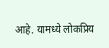आहे. यामध्ये लोकप्रिय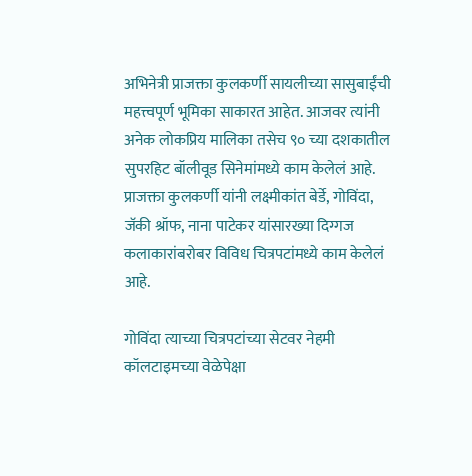अभिनेत्री प्राजक्ता कुलकर्णी सायलीच्या सासुबाईंची महत्त्वपूर्ण भूमिका साकारत आहेत. आजवर त्यांनी अनेक लोकप्रिय मालिका तसेच ९० च्या दशकातील सुपरहिट बॉलीवूड सिनेमांमध्ये काम केलेलं आहे. प्राजक्ता कुलकर्णी यांनी लक्ष्मीकांत बेर्डे, गोविंदा, जॅकी श्रॉफ, नाना पाटेकर यांसारख्या दिग्गज कलाकारांबरोबर विविध चित्रपटांमध्ये काम केलेलं आहे.

गोविंदा त्याच्या चित्रपटांच्या सेटवर नेहमी कॉलटाइमच्या वेळेपेक्षा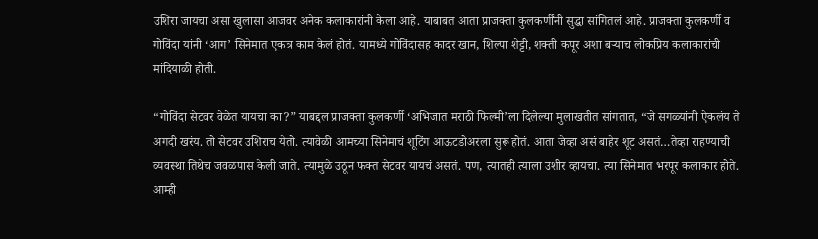उशिरा जायचा असा खुलासा आजवर अनेक कलाकारांनी केला आहे. याबाबत आता प्राजक्ता कुलकर्णींनी सुद्धा सांगितलं आहे. प्राजक्ता कुलकर्णी व गोविंदा यांनी ‘आग’ सिनेमात एकत्र काम केलं होतं. यामध्ये गोविंदासह कादर खान, शिल्पा शेट्टी, शक्ती कपूर अशा बऱ्याच लोकप्रिय कलाकारांची मांदियाळी होती.

“गोविंदा सेटवर वेळेत यायचा का?” याबद्दल प्राजक्ता कुलकर्णी ‘अभिजात मराठी फिल्मी’ला दिलेल्या मुलाखतीत सांगतात, “जे सगळ्यांनी ऐकलंय ते अगदी खरंय. तो सेटवर उशिराच येतो. त्यावेळी आमच्या सिनेमाचं शूटिंग आऊटडोअरला सुरू होतं. आता जेव्हा असं बाहेर शूट असतं…तेव्हा राहण्याची व्यवस्था तिथेच जवळपास केली जाते. त्यामुळे उठून फक्त सेटवर यायचं असतं. पण, त्यातही त्याला उशीर व्हायचा. त्या सिनेमात भरपूर कलाकार होते. आम्ही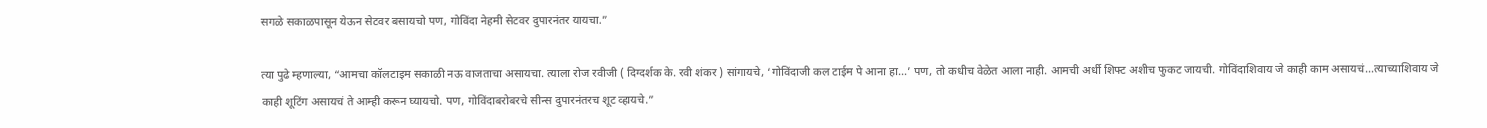सगळे सकाळपासून येऊन सेटवर बसायचो पण, गोविंदा नेहमी सेटवर दुपारनंतर यायचा.”

त्या पुढे म्हणाल्या, “आमचा कॉलटाइम सकाळी नऊ वाजताचा असायचा. त्याला रोज रवीजी ( दिग्दर्शक के. रवी शंकर ) सांगायचे, ‘गोविंदाजी कल टाईम पे आना हा…’ पण, तो कधीच वेळेत आला नाही. आमची अर्धी शिफ्ट अशीच फुकट जायची. गोविंदाशिवाय जे काही काम असायचं…त्याच्याशिवाय जे काही शूटिंग असायचं ते आम्ही करून घ्यायचो. पण, गोविंदाबरोबरचे सीन्स दुपारनंतरच शूट व्हायचे.”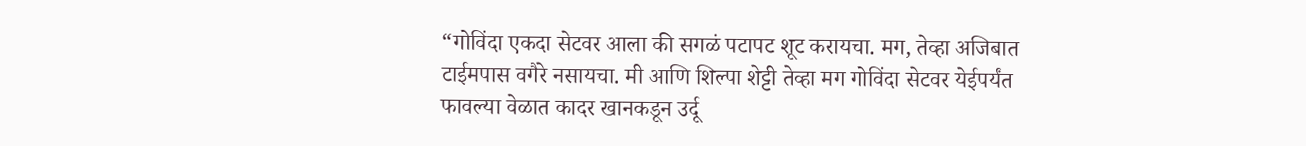“गोविंदा एकदा सेटवर आला की सगळं पटापट शूट करायचा. मग, तेव्हा अजिबात टाईमपास वगैरे नसायचा. मी आणि शिल्पा शेट्टी तेव्हा मग गोविंदा सेटवर येईपर्यंत फावल्या वेळात कादर खानकडून उर्दू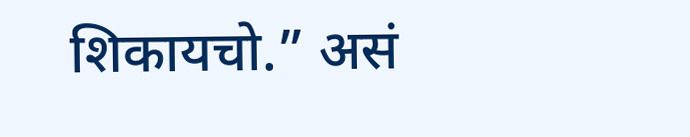शिकायचो.” असं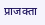प्राजक्ता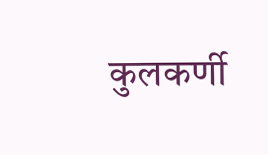कुलकर्णी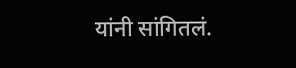यांनी सांगितलं.